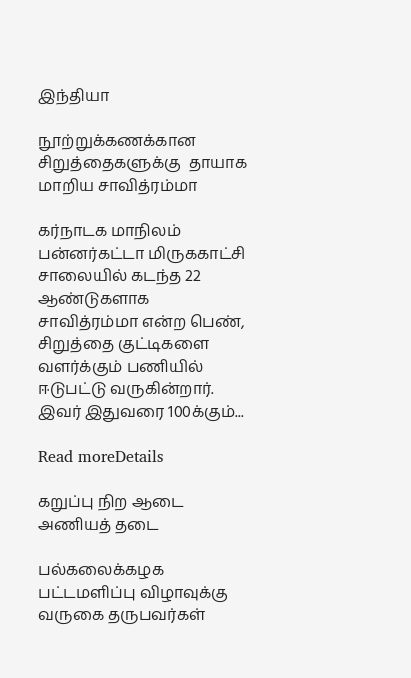இந்தியா

நூற்றுக்கணக்கான சிறுத்தைகளுக்கு  தாயாக மாறிய சாவித்ரம்மா

கர்நாடக மாநிலம் பன்னர்கட்டா மிருககாட்சி சாலையில் கடந்த 22 ஆண்டுகளாக சாவித்ரம்மா என்ற பெண், சிறுத்தை குட்டிகளை வளர்க்கும் பணியில் ஈடுபட்டு வருகின்றார். இவர் இதுவரை 100க்கும்...

Read moreDetails

கறுப்பு நிற ஆடை அணியத் தடை

பல்கலைக்கழக பட்டமளிப்பு விழாவுக்கு வருகை தருபவர்கள்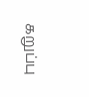கறுப்பு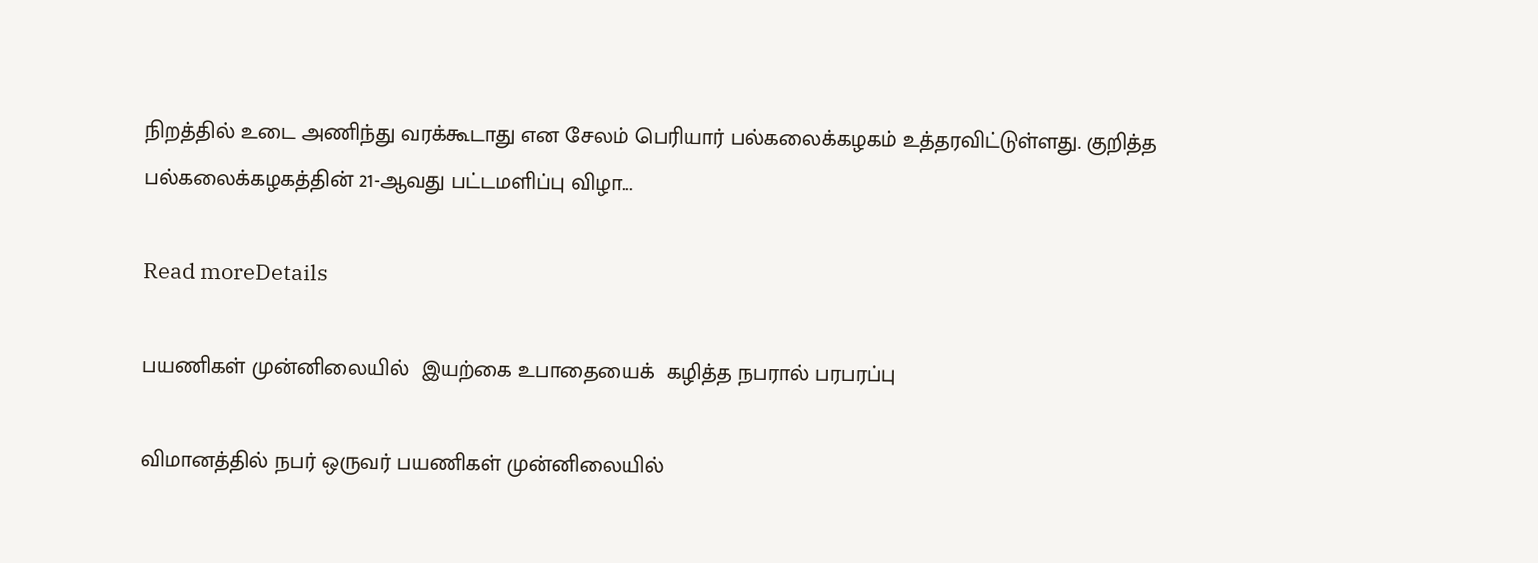நிறத்தில் உடை அணிந்து வரக்கூடாது என சேலம் பெரியார் பல்கலைக்கழகம் உத்தரவிட்டுள்ளது. குறித்த பல்கலைக்கழகத்தின் 21-ஆவது பட்டமளிப்பு விழா...

Read moreDetails

பயணிகள் முன்னிலையில்  இயற்கை உபாதையைக்  கழித்த நபரால் பரபரப்பு

விமானத்தில் நபர் ஒருவர் பயணிகள் முன்னிலையில்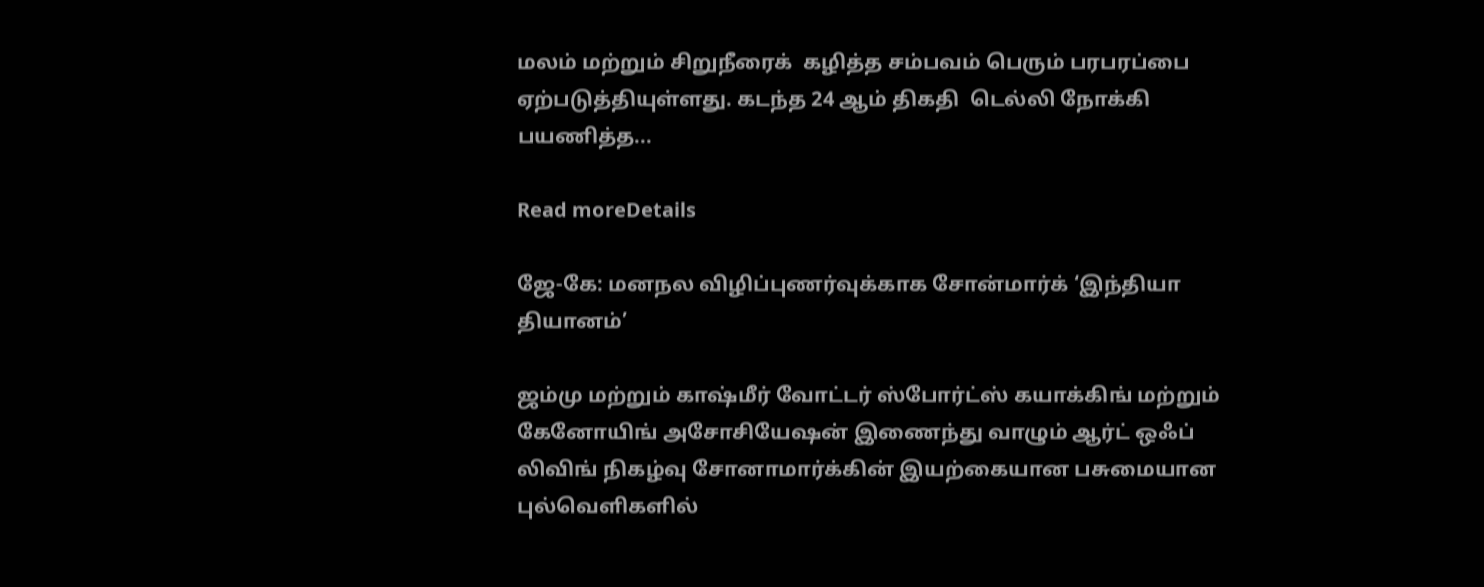மலம் மற்றும் சிறுநீரைக்  கழித்த சம்பவம் பெரும் பரபரப்பை ஏற்படுத்தியுள்ளது. கடந்த 24 ஆம் திகதி  டெல்லி நோக்கி பயணித்த...

Read moreDetails

ஜே-கே: மனநல விழிப்புணர்வுக்காக சோன்மார்க் ‘இந்தியா தியானம்’

ஜம்மு மற்றும் காஷ்மீர் வோட்டர் ஸ்போர்ட்ஸ் கயாக்கிங் மற்றும் கேனோயிங் அசோசியேஷன் இணைந்து வாழும் ஆர்ட் ஒஃப் லிவிங் நிகழ்வு சோனாமார்க்கின் இயற்கையான பசுமையான புல்வெளிகளில்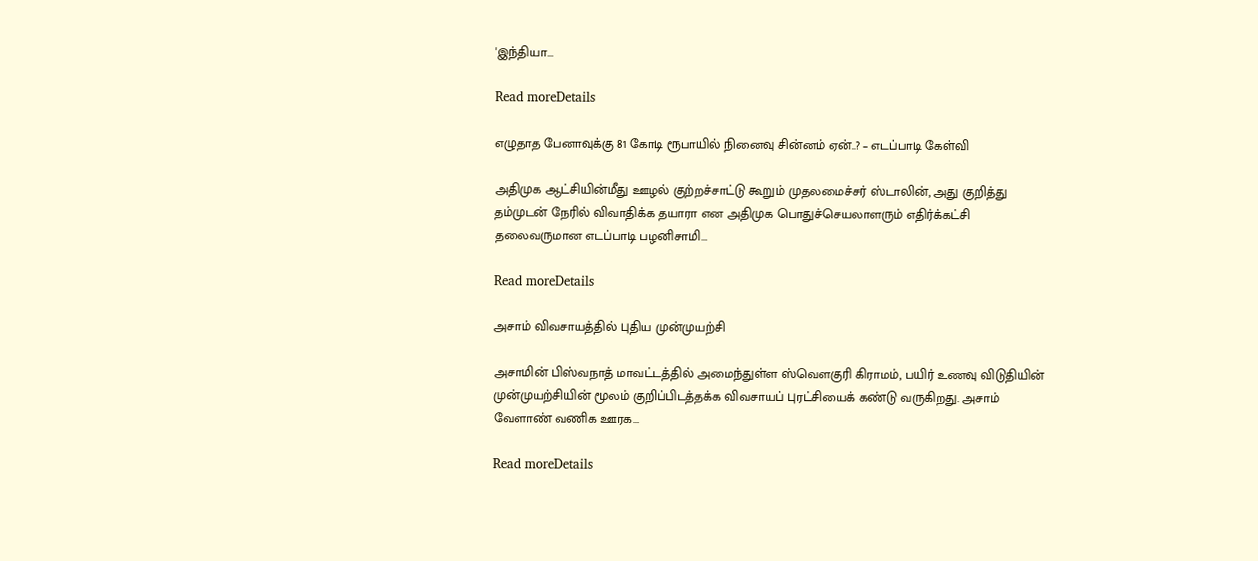'இந்தியா...

Read moreDetails

எழுதாத பேனாவுக்கு 81 கோடி ரூபாயில் நினைவு சின்னம் ஏன்..? – எடப்பாடி கேள்வி

அதிமுக ஆட்சியின்மீது ஊழல் குற்றச்சாட்டு கூறும் முதலமைச்சர் ஸ்டாலின், அது குறித்து தம்முடன் நேரில் விவாதிக்க தயாரா என அதிமுக பொதுச்செயலாளரும் எதிர்க்கட்சி தலைவருமான எடப்பாடி பழனிசாமி...

Read moreDetails

அசாம் விவசாயத்தில் புதிய முன்முயற்சி

அசாமின் பிஸ்வநாத் மாவட்டத்தில் அமைந்துள்ள ஸ்வெளகுரி கிராமம், பயிர் உணவு விடுதியின் முன்முயற்சியின் மூலம் குறிப்பிடத்தக்க விவசாயப் புரட்சியைக் கண்டு வருகிறது. அசாம் வேளாண் வணிக ஊரக...

Read moreDetails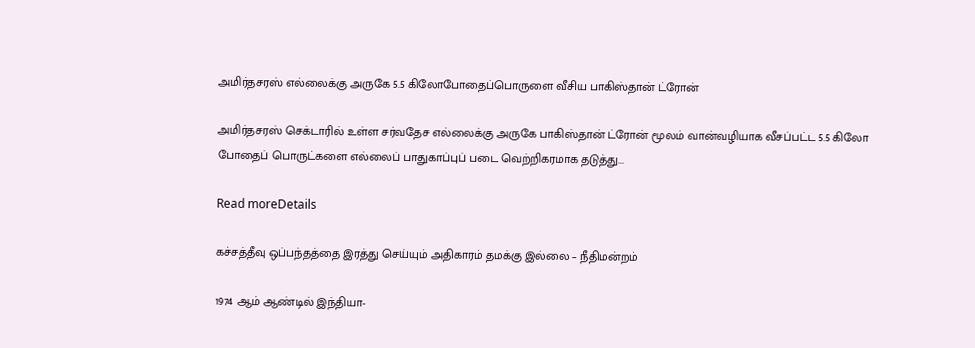அமிர்தசரஸ் எல்லைக்கு அருகே 5.5 கிலோபோதைப்பொருளை வீசிய பாகிஸ்தான் ட்ரோன்

அமிர்தசரஸ் செக்டாரில் உள்ள சர்வதேச எல்லைக்கு அருகே பாகிஸ்தான் ட்ரோன் மூலம் வான்வழியாக வீசப்பட்ட 5.5 கிலோ போதைப் பொருட்களை எல்லைப் பாதுகாப்புப் படை வெற்றிகரமாக தடுத்து...

Read moreDetails

கச்சத்தீவு ஒப்பந்தத்தை இரத்து செய்யும் அதிகாரம் தமக்கு இல்லை – நீதிமன்றம்

1974 ஆம் ஆண்டில் இந்தியா-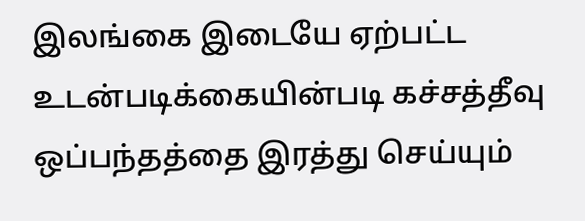இலங்கை இடையே ஏற்பட்ட உடன்படிக்கையின்படி கச்சத்தீவு ஒப்பந்தத்தை இரத்து செய்யும்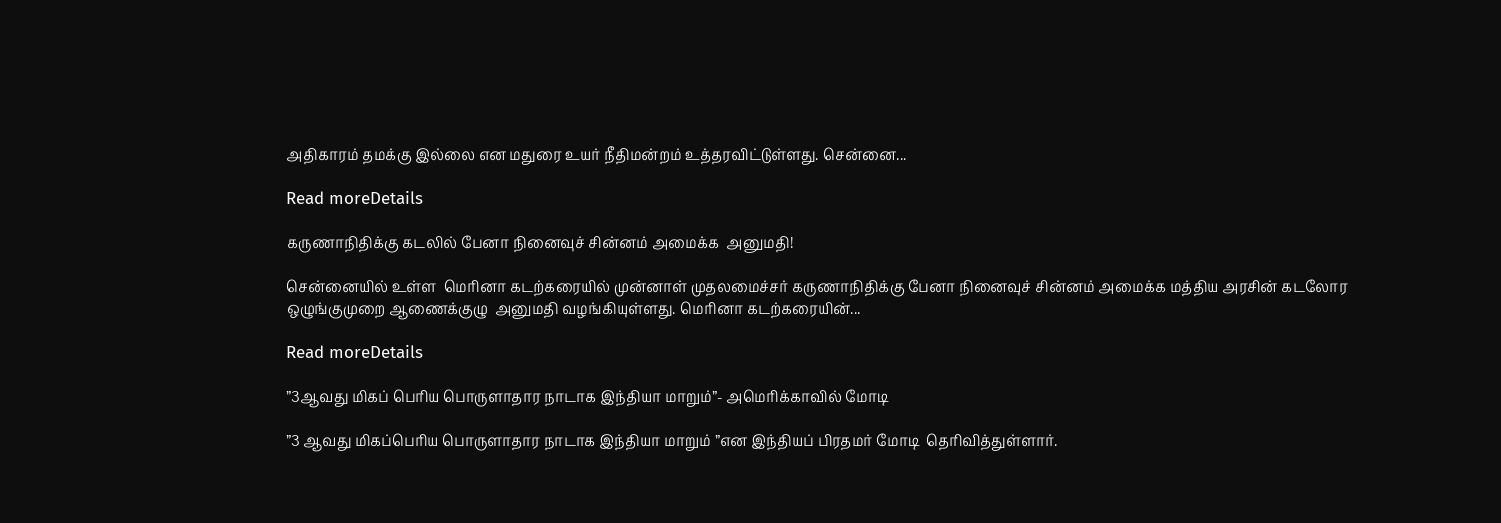அதிகாரம் தமக்கு இல்லை என மதுரை உயர் நீதிமன்றம் உத்தரவிட்டுள்ளது. சென்னை...

Read moreDetails

கருணாநிதிக்கு கடலில் பேனா நினைவுச் சின்னம் அமைக்க  அனுமதி!

சென்னையில் உள்ள  மெரினா கடற்கரையில் முன்னாள் முதலமைச்சர் கருணாநிதிக்கு பேனா நினைவுச் சின்னம் அமைக்க மத்திய அரசின் கடலோர ஒழுங்குமுறை ஆணைக்குழு  அனுமதி வழங்கியுள்ளது. மெரினா கடற்கரையின்...

Read moreDetails

”3ஆவது மிகப் பெரிய பொருளாதார நாடாக இந்தியா மாறும்”- அமெரிக்காவில் மோடி

”3 ஆவது மிகப்பெரிய பொருளாதார நாடாக இந்தியா மாறும் ”என இந்தியப் பிரதமர் மோடி  தெரிவித்துள்ளார்.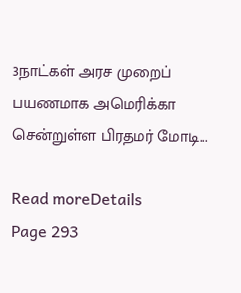3நாட்கள் அரச முறைப் பயணமாக அமெரிக்கா  சென்றுள்ள பிரதமர் மோடி...

Read moreDetails
Page 293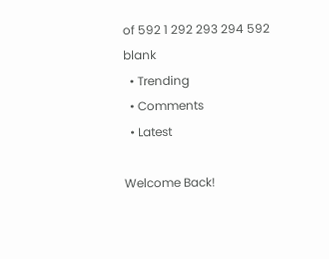of 592 1 292 293 294 592
blank
  • Trending
  • Comments
  • Latest

Welcome Back!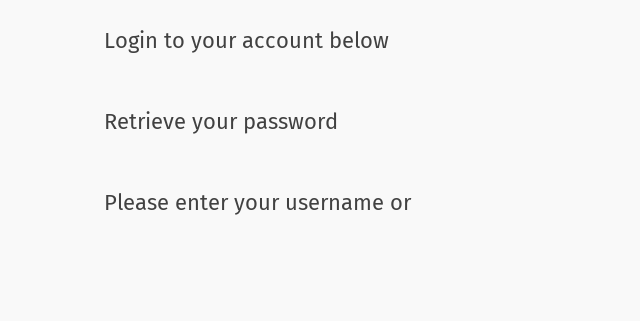Login to your account below

Retrieve your password

Please enter your username or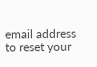email address to reset your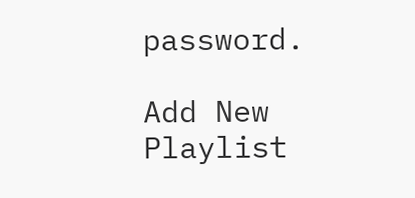password.

Add New Playlist